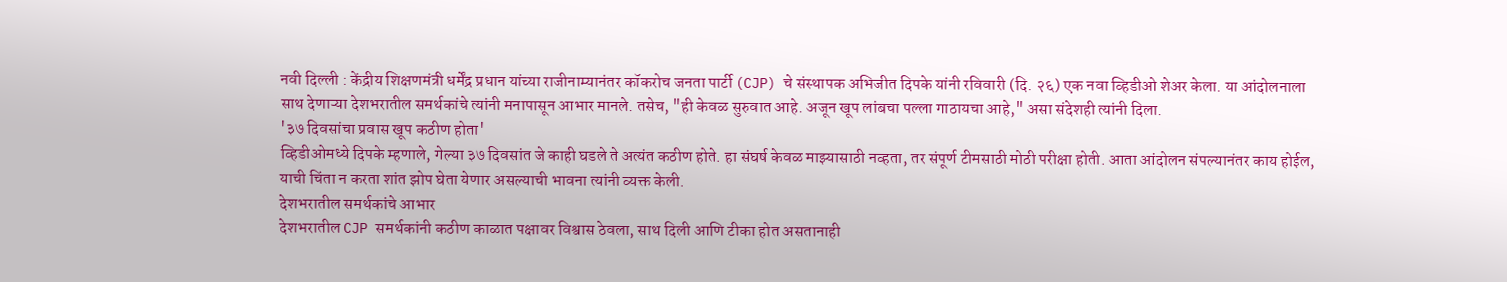नवी दिल्ली : केंद्रीय शिक्षणमंत्री धर्मेंद्र प्रधान यांच्या राजीनाम्यानंतर कॉकरोच जनता पार्टी (CJP) चे संस्थापक अभिजीत दिपके यांनी रविवारी (दि. २६) एक नवा व्हिडीओ शेअर केला. या आंदोलनाला साथ देणाऱ्या देशभरातील समर्थकांचे त्यांनी मनापासून आभार मानले. तसेच, "ही केवळ सुरुवात आहे. अजून खूप लांबचा पल्ला गाठायचा आहे," असा संदेशही त्यांनी दिला.
'३७ दिवसांचा प्रवास खूप कठीण होता'
व्हिडीओमध्ये दिपके म्हणाले, गेल्या ३७ दिवसांत जे काही घडले ते अत्यंत कठीण होते. हा संघर्ष केवळ माझ्यासाठी नव्हता, तर संपूर्ण टीमसाठी मोठी परीक्षा होती. आता आंदोलन संपल्यानंतर काय होईल, याची चिंता न करता शांत झोप घेता येणार असल्याची भावना त्यांनी व्यक्त केली.
देशभरातील समर्थकांचे आभार
देशभरातील CJP समर्थकांनी कठीण काळात पक्षावर विश्वास ठेवला, साथ दिली आणि टीका होत असतानाही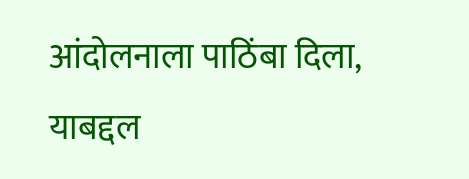आंदोलनाला पाठिंबा दिला, याबद्दल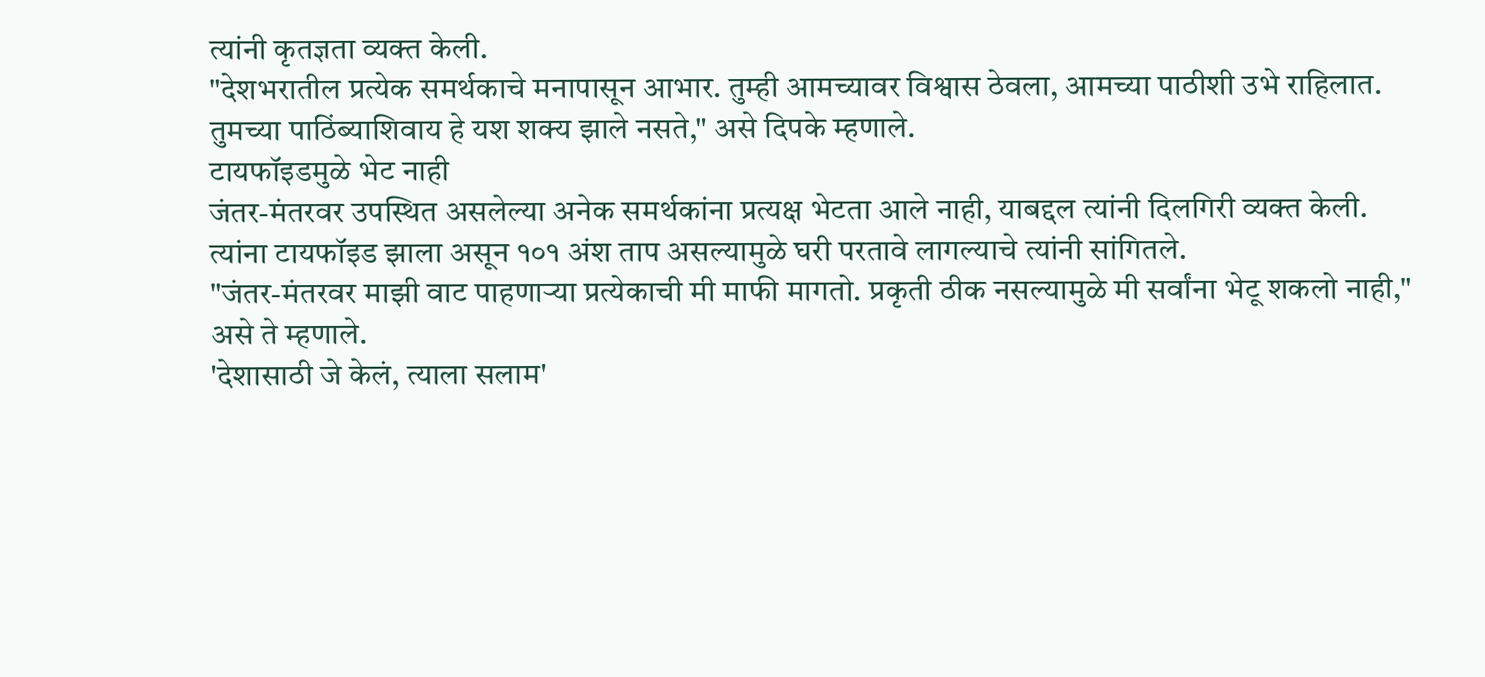त्यांनी कृतज्ञता व्यक्त केली.
"देशभरातील प्रत्येक समर्थकाचे मनापासून आभार. तुम्ही आमच्यावर विश्वास ठेवला, आमच्या पाठीशी उभे राहिलात. तुमच्या पाठिंब्याशिवाय हे यश शक्य झाले नसते," असे दिपके म्हणाले.
टायफॉइडमुळे भेट नाही
जंतर-मंतरवर उपस्थित असलेल्या अनेक समर्थकांना प्रत्यक्ष भेटता आले नाही, याबद्दल त्यांनी दिलगिरी व्यक्त केली. त्यांना टायफॉइड झाला असून १०१ अंश ताप असल्यामुळे घरी परतावे लागल्याचे त्यांनी सांगितले.
"जंतर-मंतरवर माझी वाट पाहणाऱ्या प्रत्येकाची मी माफी मागतो. प्रकृती ठीक नसल्यामुळे मी सर्वांना भेटू शकलो नाही," असे ते म्हणाले.
'देशासाठी जे केलं, त्याला सलाम'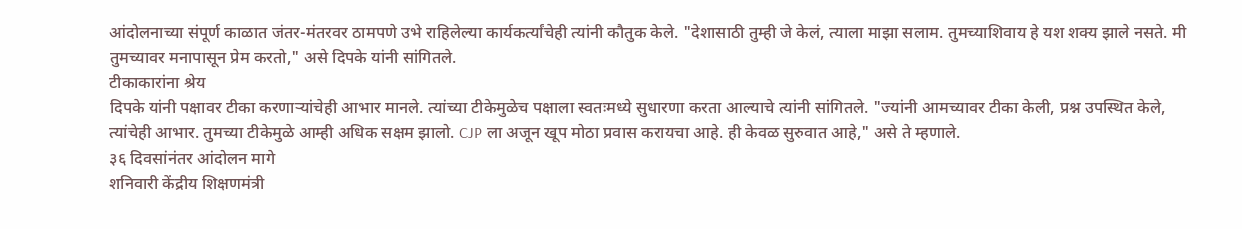आंदोलनाच्या संपूर्ण काळात जंतर-मंतरवर ठामपणे उभे राहिलेल्या कार्यकर्त्यांचेही त्यांनी कौतुक केले. "देशासाठी तुम्ही जे केलं, त्याला माझा सलाम. तुमच्याशिवाय हे यश शक्य झाले नसते. मी तुमच्यावर मनापासून प्रेम करतो," असे दिपके यांनी सांगितले.
टीकाकारांना श्रेय
दिपके यांनी पक्षावर टीका करणाऱ्यांचेही आभार मानले. त्यांच्या टीकेमुळेच पक्षाला स्वतःमध्ये सुधारणा करता आल्याचे त्यांनी सांगितले. "ज्यांनी आमच्यावर टीका केली, प्रश्न उपस्थित केले, त्यांचेही आभार. तुमच्या टीकेमुळे आम्ही अधिक सक्षम झालो. CJP ला अजून खूप मोठा प्रवास करायचा आहे. ही केवळ सुरुवात आहे," असे ते म्हणाले.
३६ दिवसांनंतर आंदोलन मागे
शनिवारी केंद्रीय शिक्षणमंत्री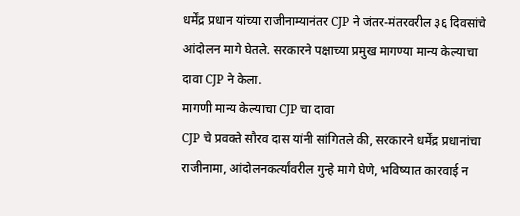धर्मेंद्र प्रधान यांच्या राजीनाम्यानंतर CJP ने जंतर-मंतरवरील ३६ दिवसांचे आंदोलन मागे घेतले. सरकारने पक्षाच्या प्रमुख मागण्या मान्य केल्याचा दावा CJP ने केला.
मागणी मान्य केल्याचा CJP चा दावा
CJP चे प्रवक्ते सौरव दास यांनी सांगितले की, सरकारने धर्मेंद्र प्रधानांचा राजीनामा, आंदोलनकर्त्यांवरील गुन्हे मागे घेणे, भविष्यात कारवाई न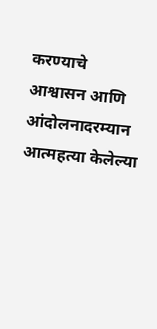करण्याचे आश्वासन आणि आंदोलनादरम्यान आत्महत्या केलेल्या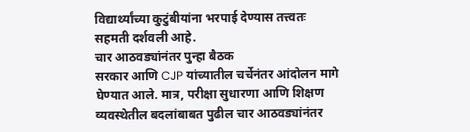विद्यार्थ्यांच्या कुटुंबीयांना भरपाई देण्यास तत्त्वतः सहमती दर्शवली आहे.
चार आठवड्यांनंतर पुन्हा बैठक
सरकार आणि CJP यांच्यातील चर्चेनंतर आंदोलन मागे घेण्यात आले. मात्र, परीक्षा सुधारणा आणि शिक्षण व्यवस्थेतील बदलांबाबत पुढील चार आठवड्यांनंतर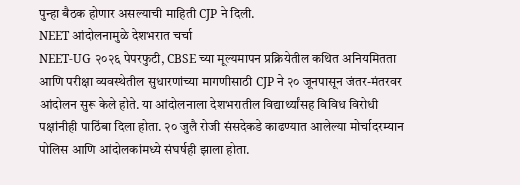पुन्हा बैठक होणार असल्याची माहिती CJP ने दिली.
NEET आंदोलनामुळे देशभरात चर्चा
NEET-UG २०२६ पेपरफुटी, CBSE च्या मूल्यमापन प्रक्रियेतील कथित अनियमितता आणि परीक्षा व्यवस्थेतील सुधारणांच्या मागणीसाठी CJP ने २० जूनपासून जंतर-मंतरवर आंदोलन सुरू केले होते. या आंदोलनाला देशभरातील विद्यार्थ्यांसह विविध विरोधी पक्षांनीही पाठिंबा दिला होता. २० जुलै रोजी संसदेकडे काढण्यात आलेल्या मोर्चादरम्यान पोलिस आणि आंदोलकांमध्ये संघर्षही झाला होता.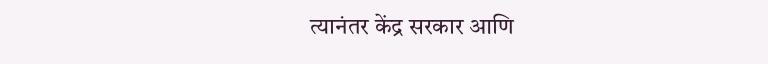त्यानंतर केंद्र सरकार आणि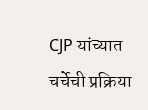CJP यांच्यात चर्चेची प्रक्रिया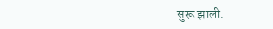सुरू झाली.